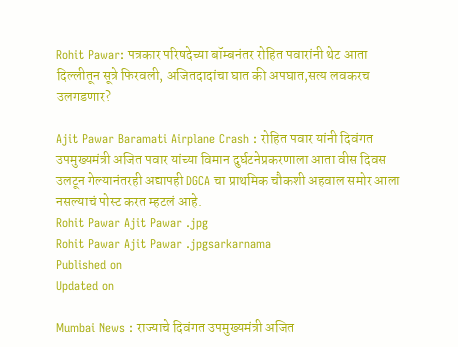Rohit Pawar: पत्रकार परिषदेच्या बॉम्बनंतर रोहित पवारांनी थेट आता दिल्लीतून सूत्रे फिरवली, अजितदादांचा घात की अपघात,सत्य लवकरच उलगडणार?

Ajit Pawar Baramati Airplane Crash : रोहित पवार यांनी दिवंगत उपमुख्यमंत्री अजित पवार यांच्या विमान दुर्घटनेप्रकरणाला आता वीस दिवस उलटून गेल्यानंतरही अद्यापही DGCA चा प्राथमिक चौकशी अहवाल समोर आला नसल्याचं पोस्ट करत म्हटलं आहे.
Rohit Pawar Ajit Pawar .jpg
Rohit Pawar Ajit Pawar .jpgsarkarnama
Published on
Updated on

Mumbai News : राज्याचे दिवंगत उपमुख्यमंत्री अजित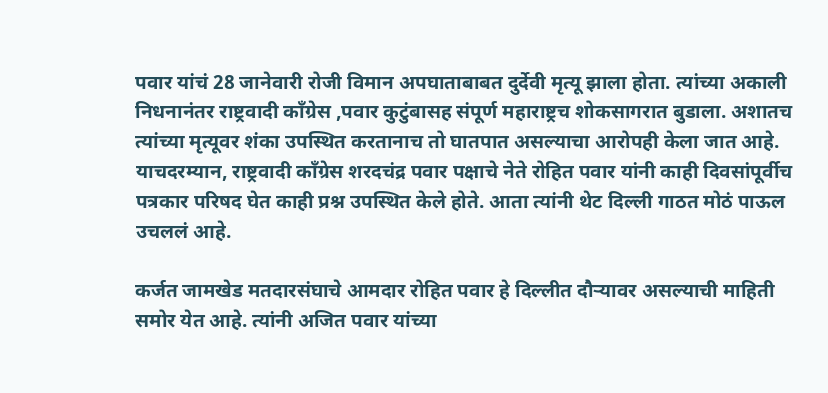पवार यांचं 28 जानेवारी रोजी विमान अपघाताबाबत दुर्देवी मृत्यू झाला होता. त्यांच्या अकाली निधनानंतर राष्ट्रवादी काँग्रेस ,पवार कुटुंबासह संपूर्ण महाराष्ट्रच शोकसागरात बुडाला. अशातच त्यांच्या मृत्यूवर शंका उपस्थित करतानाच तो घातपात असल्याचा आरोपही केला जात आहे. याचदरम्यान, राष्ट्रवादी काँग्रेस शरदचंद्र पवार पक्षाचे नेते रोहित पवार यांनी काही दिवसांपूर्वीच पत्रकार परिषद घेत काही प्रश्न उपस्थित केले होते. आता त्यांनी थेट दिल्ली गाठत मोठं पाऊल उचललं आहे.

कर्जत जामखेड मतदारसंघाचे आमदार रोहित पवार हे दिल्लीत दौऱ्यावर असल्याची माहिती समोर येत आहे. त्यांनी अजित पवार यांच्या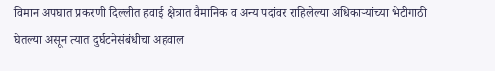विमान अपघात प्रकरणी दिल्लीत हवाई क्षेत्रात वैमानिक व अन्य पदांवर राहिलेल्या अधिकाऱ्यांच्या भेटीगाठी घेतल्या असून त्यात दुर्घटनेसंबंधीचा अहवाल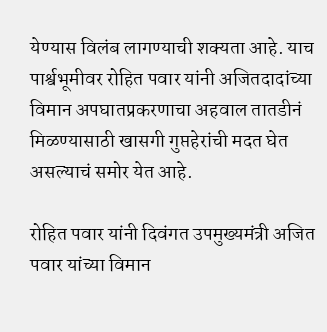येण्यास विलंब लागण्याची शक्यता आहे. याच पार्श्वभूमीवर रोहित पवार यांनी अजितदादांच्या विमान अपघातप्रकरणाचा अहवाल तातडीनं मिळण्यासाठी खासगी गुप्तहेरांची मदत घेत असल्याचं समोर येत आहे.

रोहित पवार यांनी दिवंगत उपमुख्यमंत्री अजित पवार यांच्या विमान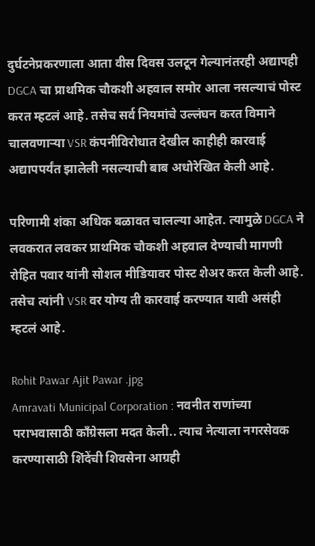दुर्घटनेप्रकरणाला आता वीस दिवस उलटून गेल्यानंतरही अद्यापही DGCA चा प्राथमिक चौकशी अहवाल समोर आला नसल्याचं पोस्ट करत म्हटलं आहे. तसेच सर्व नियमांचे उल्लंघन करत विमाने चालवणाऱ्या VSR कंपनीविरोधात देखील काहीही कारवाई अद्यापपर्यंत झालेली नसल्याची बाब अधोरेखित केली आहे.

परिणामी शंका अधिक बळावत चालल्या आहेत. त्यामुळे DGCA ने लवकरात लवकर प्राथमिक चौकशी अहवाल देण्याची मागणी रोहित पवार यांनी सोशल मीडियावर पोस्ट शेअर करत केली आहे. तसेच त्यांनी VSR वर योग्य ती कारवाई करण्यात यावी असंही म्हटलं आहे.

Rohit Pawar Ajit Pawar .jpg
Amravati Municipal Corporation : नवनीत राणांच्या पराभवासाठी काँग्रेसला मदत केली.. त्याच नेत्याला नगरसेवक करण्यासाठी शिंदेंची शिवसेना आग्रही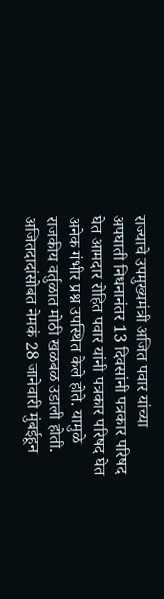राज्याचे उपमुख्यमंत्री अजित पवार यांच्या अपघाती निधनानंतर 13 दिवसांनी पत्रकार परिषद घेत आमदार रोहित पवार यांनी पत्रकार परिषद घेत अनेक गंभीर प्रश्न उपस्थित केले होते. यामुळे राजकीय वर्तुळात मोठी खळबळ उडाली होती. अजितदादांसोबत नेमकं 28 जानेवारी मुंबईहून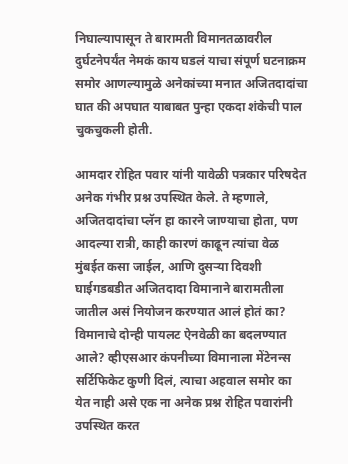निघाल्यापासून ते बारामती विमानतळावरील दुर्घटनेपर्यंत नेमकं काय घडलं याचा संपूर्ण घटनाक्रम समोर आणल्यामुळे अनेकांच्या मनात अजितदादांचा घात की अपघात याबाबत पुन्हा एकदा शंकेची पाल चुकचुकली होती.

आमदार रोहित पवार यांनी यावेळी पत्रकार परिषदेत अनेक गंभीर प्रश्न उपस्थित केले. ते म्हणाले, अजितदादांचा प्लॅन हा कारने जाण्याचा होता, पण आदल्या रात्री, काही कारणं काढून त्यांचा वेळ मुंबईत कसा जाईल, आणि दुसऱ्या दिवशी घाईगडबडीत अजितदादा विमानाने बारामतीला जातील असं नियोजन करण्यात आलं होतं का? विमानाचे दोन्ही पायलट ऐनवेळी का बदलण्यात आले? व्हीएसआर कंपनीच्या विमानाला मेंटेनन्स सर्टिफिकेट कुणी दिलं, त्याचा अहवाल समोर का येत नाही असे एक ना अनेक प्रश्न रोहित पवारांनी उपस्थित करत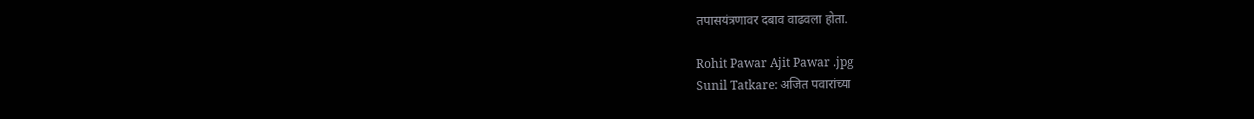तपासयंत्रणावर दबाव वाढवला होता.

Rohit Pawar Ajit Pawar .jpg
Sunil Tatkare: अजित पवारांच्या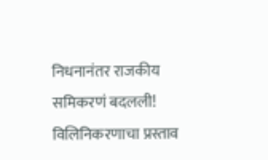निधनानंतर राजकीय समिकरणं बदलली! विलिनिकरणाचा प्रस्ताव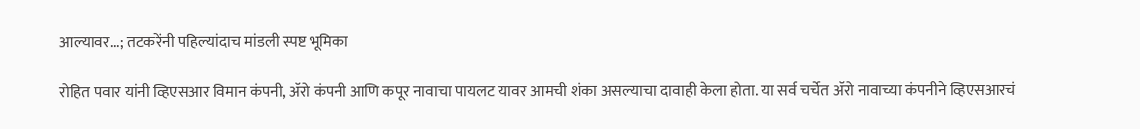आल्यावर...; तटकरेंनी पहिल्यांदाच मांडली स्पष्ट भूमिका

रोहित पवार यांनी व्हिएसआर विमान कंपनी, ॲरो कंपनी आणि कपूर नावाचा पायलट यावर आमची शंका असल्याचा दावाही केला होता. या सर्व चर्चेत ॲरो नावाच्या कंपनीने व्हिएसआरचं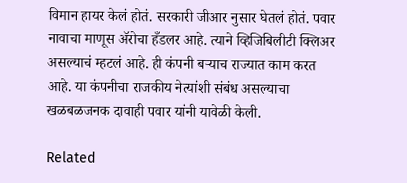विमान हायर केलं होतं. सरकारी जीआर नुसार घेतलं होतं. पवार नावाचा माणूस ॲरोचा हँडलर आहे. त्याने व्हिजिबिलीटी क्लिअर असल्याचं म्हटलं आहे. ही कंपनी बऱ्याच राज्यात काम करत आहे. या कंपनीचा राजकीय नेत्यांशी संबंध असल्याचा खळबळजनक दावाही पवार यांनी यावेळी केली.

Related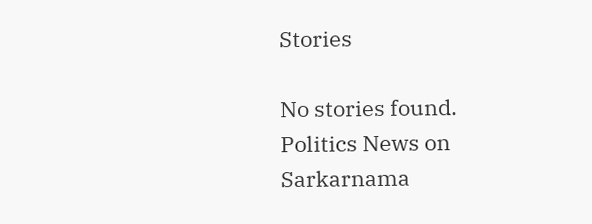Stories

No stories found.
Politics News on Sarkarnama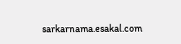sarkarnama.esakal.com